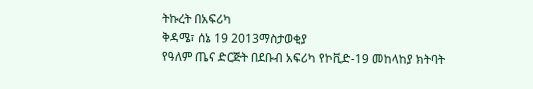ትኩረት በአፍሪካ
ቅዳሜ፣ ሰኔ 19 2013ማስታወቂያ
የዓለም ጤና ድርጅት በደቡብ አፍሪካ የኮቪድ-19 መከላከያ ክትባት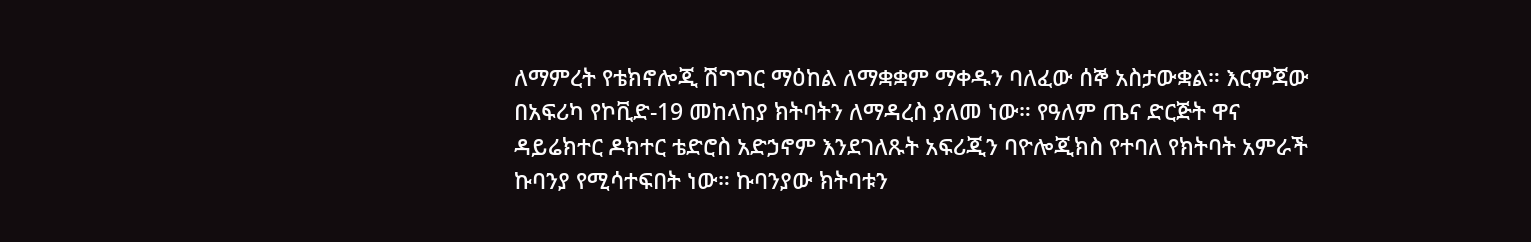ለማምረት የቴክኖሎጂ ሽግግር ማዕከል ለማቋቋም ማቀዱን ባለፈው ሰኞ አስታውቋል። እርምጃው በአፍሪካ የኮቪድ-19 መከላከያ ክትባትን ለማዳረስ ያለመ ነው። የዓለም ጤና ድርጅት ዋና ዳይሬክተር ዶክተር ቴድሮስ አድኃኖም እንደገለጹት አፍሪጂን ባዮሎጂክስ የተባለ የክትባት አምራች ኩባንያ የሚሳተፍበት ነው። ኩባንያው ክትባቱን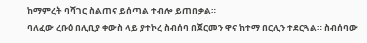ከማምረት ባሻገር ስልጠና ይሰጣል ተብሎ ይጠበቃል።
ባለፈው ረቡዕ በሊቢያ ቀውስ ላይ ያተኮረ ስብሰባ በጀርመን ዋና ከተማ በርሊን ተደርጓል። ስብሰባው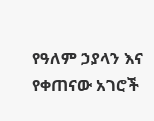የዓለም ኃያላን እና የቀጠናው አገሮች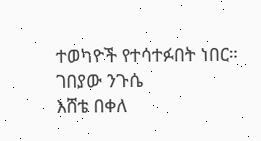ተወካዮች የተሳተፉበት ነበር።
ገበያው ንጉሴ
እሸቴ በቀለ